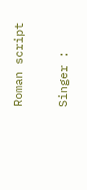Roman script

Singer :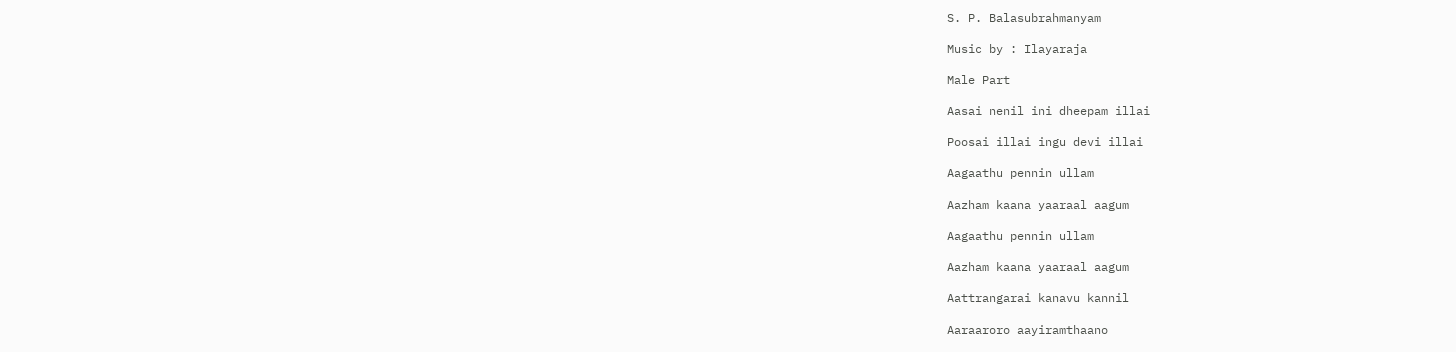S. P. Balasubrahmanyam

Music by : Ilayaraja

Male Part

Aasai nenil ini dheepam illai

Poosai illai ingu devi illai

Aagaathu pennin ullam

Aazham kaana yaaraal aagum

Aagaathu pennin ullam

Aazham kaana yaaraal aagum

Aattrangarai kanavu kannil

Aaraaroro aayiramthaano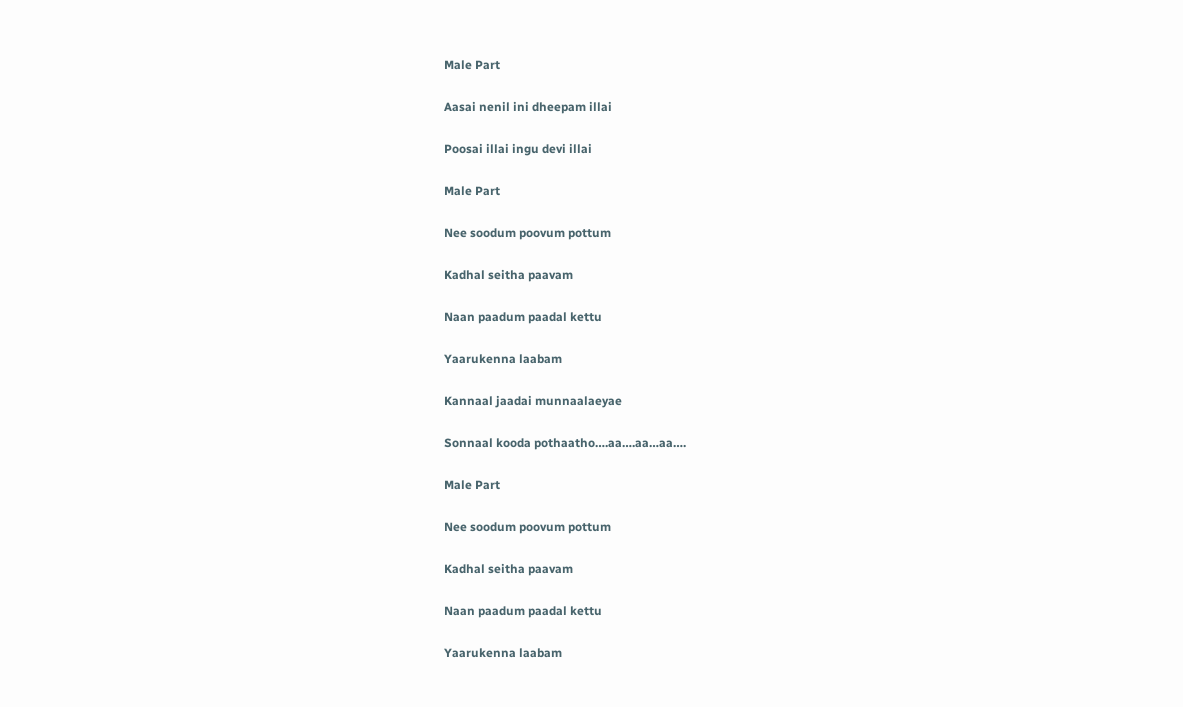Male Part

Aasai nenil ini dheepam illai

Poosai illai ingu devi illai

Male Part

Nee soodum poovum pottum

Kadhal seitha paavam

Naan paadum paadal kettu

Yaarukenna laabam

Kannaal jaadai munnaalaeyae

Sonnaal kooda pothaatho….aa….aa…aa….

Male Part

Nee soodum poovum pottum

Kadhal seitha paavam

Naan paadum paadal kettu

Yaarukenna laabam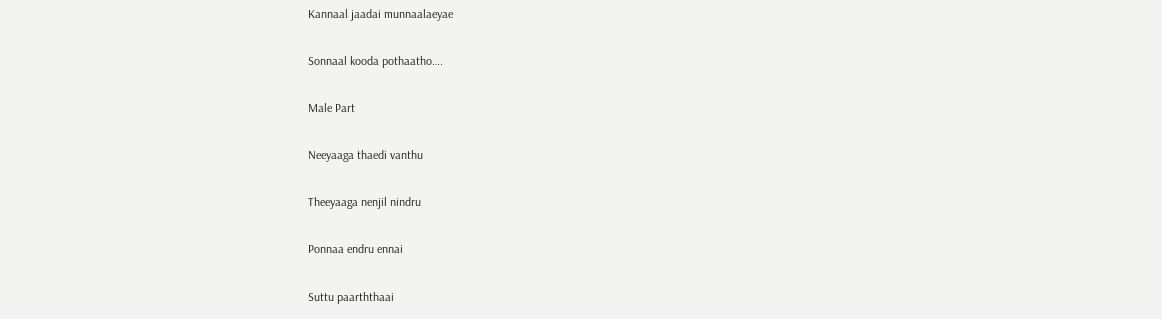Kannaal jaadai munnaalaeyae

Sonnaal kooda pothaatho….

Male Part

Neeyaaga thaedi vanthu

Theeyaaga nenjil nindru

Ponnaa endru ennai

Suttu paarththaai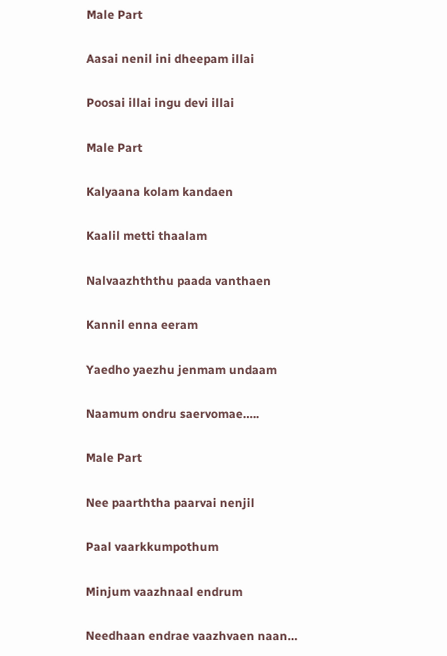Male Part

Aasai nenil ini dheepam illai

Poosai illai ingu devi illai

Male Part

Kalyaana kolam kandaen

Kaalil metti thaalam

Nalvaazhththu paada vanthaen

Kannil enna eeram

Yaedho yaezhu jenmam undaam

Naamum ondru saervomae…..

Male Part

Nee paarththa paarvai nenjil

Paal vaarkkumpothum

Minjum vaazhnaal endrum

Needhaan endrae vaazhvaen naan…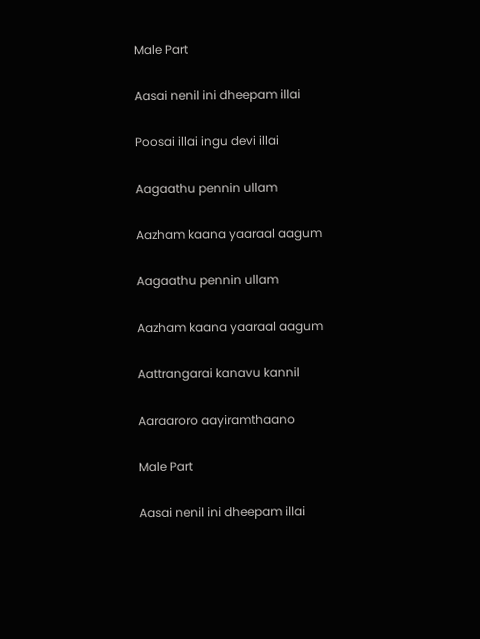Male Part

Aasai nenil ini dheepam illai

Poosai illai ingu devi illai

Aagaathu pennin ullam

Aazham kaana yaaraal aagum

Aagaathu pennin ullam

Aazham kaana yaaraal aagum

Aattrangarai kanavu kannil

Aaraaroro aayiramthaano

Male Part

Aasai nenil ini dheepam illai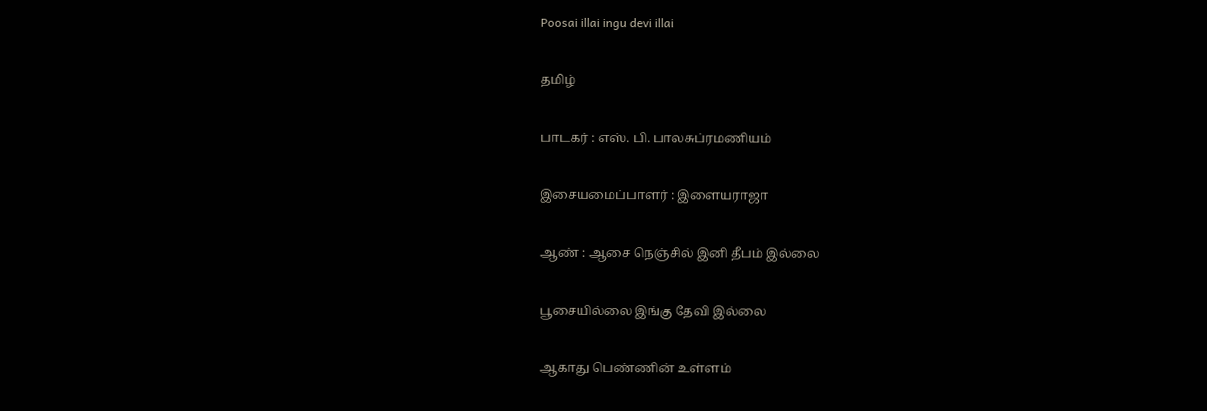Poosai illai ingu devi illai

தமிழ்

பாடகர் : எஸ். பி. பாலசுப்ரமணியம்

இசையமைப்பாளர் : இளையராஜா

ஆண் : ஆசை நெஞ்சில் இனி தீபம் இல்லை

பூசையில்லை இங்கு தேவி இல்லை

ஆகாது பெண்ணின் உள்ளம்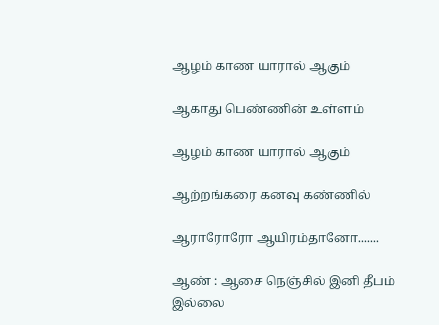ஆழம் காண யாரால் ஆகும்

ஆகாது பெண்ணின் உள்ளம்

ஆழம் காண யாரால் ஆகும்

ஆற்றங்கரை கனவு கண்ணில்

ஆராரோரோ ஆயிரம்தானோ.......

ஆண் : ஆசை நெஞ்சில் இனி தீபம் இல்லை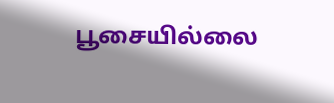பூசையில்லை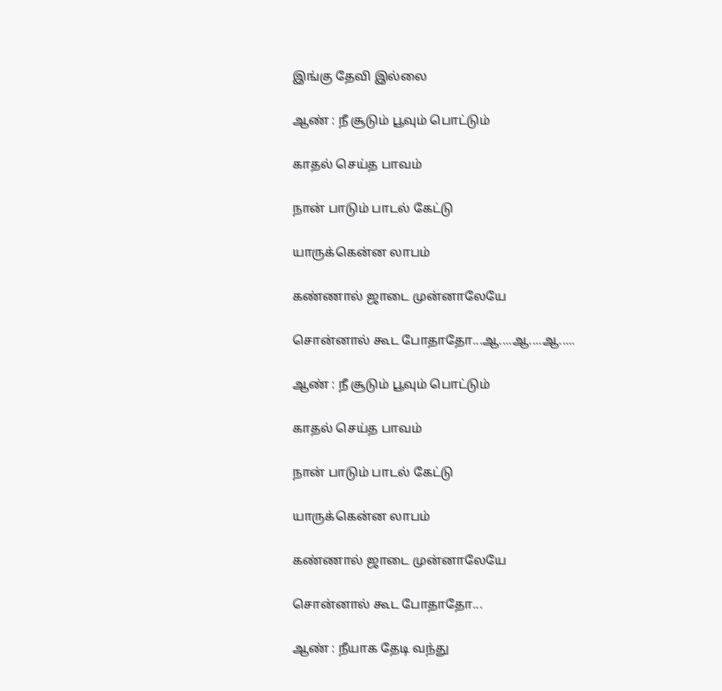இங்கு தேவி இல்லை

ஆண் : நீ சூடும் பூவும் பொட்டும்

காதல் செய்த பாவம்

நான் பாடும் பாடல் கேட்டு

யாருக்கென்ன லாபம்

கண்ணால் ஜாடை முன்னாலேயே

சொன்னால் கூட போதாதோ...ஆ....ஆ....ஆ.....

ஆண் : நீ சூடும் பூவும் பொட்டும்

காதல் செய்த பாவம்

நான் பாடும் பாடல் கேட்டு

யாருக்கென்ன லாபம்

கண்ணால் ஜாடை முன்னாலேயே

சொன்னால் கூட போதாதோ...

ஆண் : நீயாக தேடி வந்து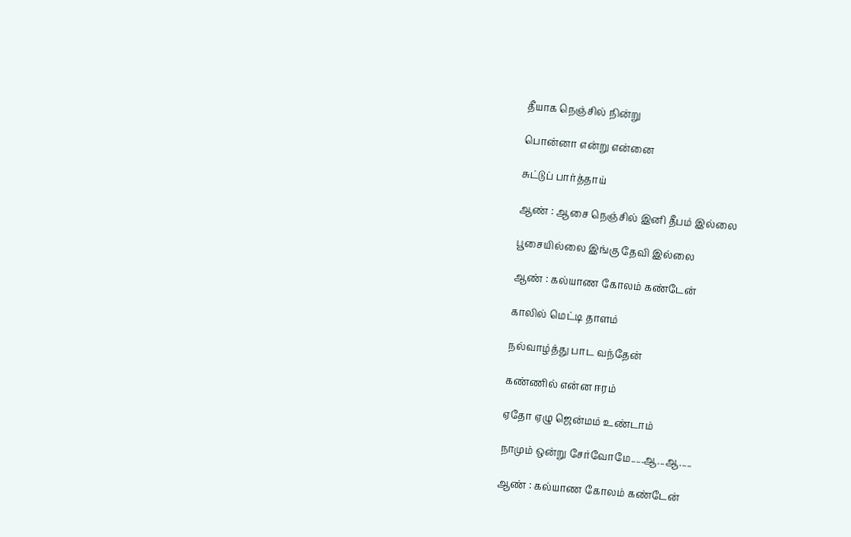தீயாக நெஞ்சில் நின்று

பொன்னா என்று என்னை

சுட்டுப் பார்த்தாய்

ஆண் : ஆசை நெஞ்சில் இனி தீபம் இல்லை

பூசையில்லை இங்கு தேவி இல்லை

ஆண் : கல்யாண கோலம் கண்டேன்

காலில் மெட்டி தாளம்

நல்வாழ்த்து பாட வந்தேன்

கண்ணில் என்ன ஈரம்

ஏதோ ஏழு ஜென்மம் உண்டாம்

நாமும் ஒன்று சேர்வோமே.....ஆ...ஆ.....

ஆண் : கல்யாண கோலம் கண்டேன்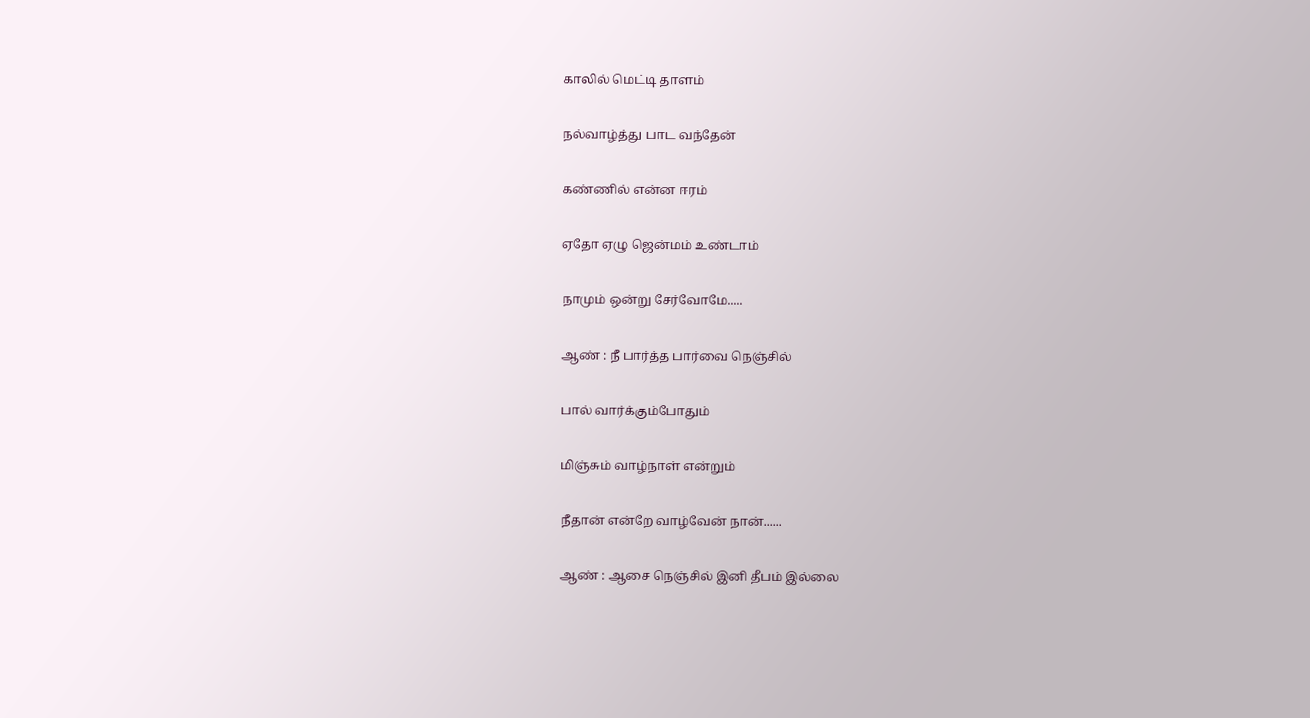காலில் மெட்டி தாளம்

நல்வாழ்த்து பாட வந்தேன்

கண்ணில் என்ன ஈரம்

ஏதோ ஏழு ஜென்மம் உண்டாம்

நாமும் ஒன்று சேர்வோமே.....

ஆண் : நீ பார்த்த பார்வை நெஞ்சில்

பால் வார்க்கும்போதும்

மிஞ்சும் வாழ்நாள் என்றும்

நீதான் என்றே வாழ்வேன் நான்......

ஆண் : ஆசை நெஞ்சில் இனி தீபம் இல்லை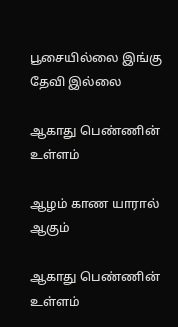பூசையில்லை இங்கு தேவி இல்லை

ஆகாது பெண்ணின் உள்ளம்

ஆழம் காண யாரால் ஆகும்

ஆகாது பெண்ணின் உள்ளம்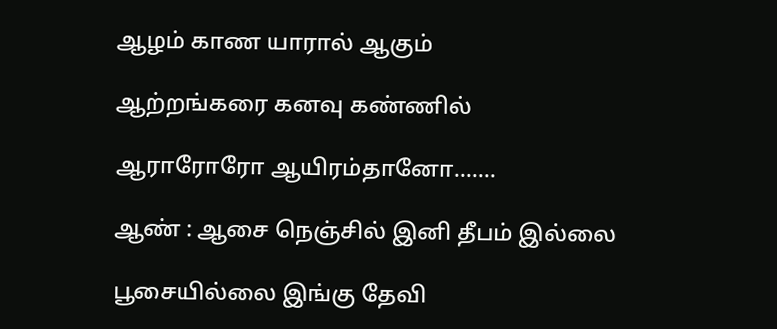ஆழம் காண யாரால் ஆகும்

ஆற்றங்கரை கனவு கண்ணில்

ஆராரோரோ ஆயிரம்தானோ.......

ஆண் : ஆசை நெஞ்சில் இனி தீபம் இல்லை

பூசையில்லை இங்கு தேவி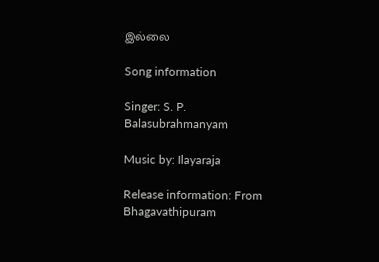இல்லை

Song information

Singer: S. P. Balasubrahmanyam

Music by: Ilayaraja

Release information: From Bhagavathipuram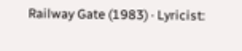Railway Gate (1983) · Lyricist: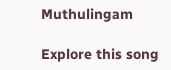Muthulingam

Explore this song